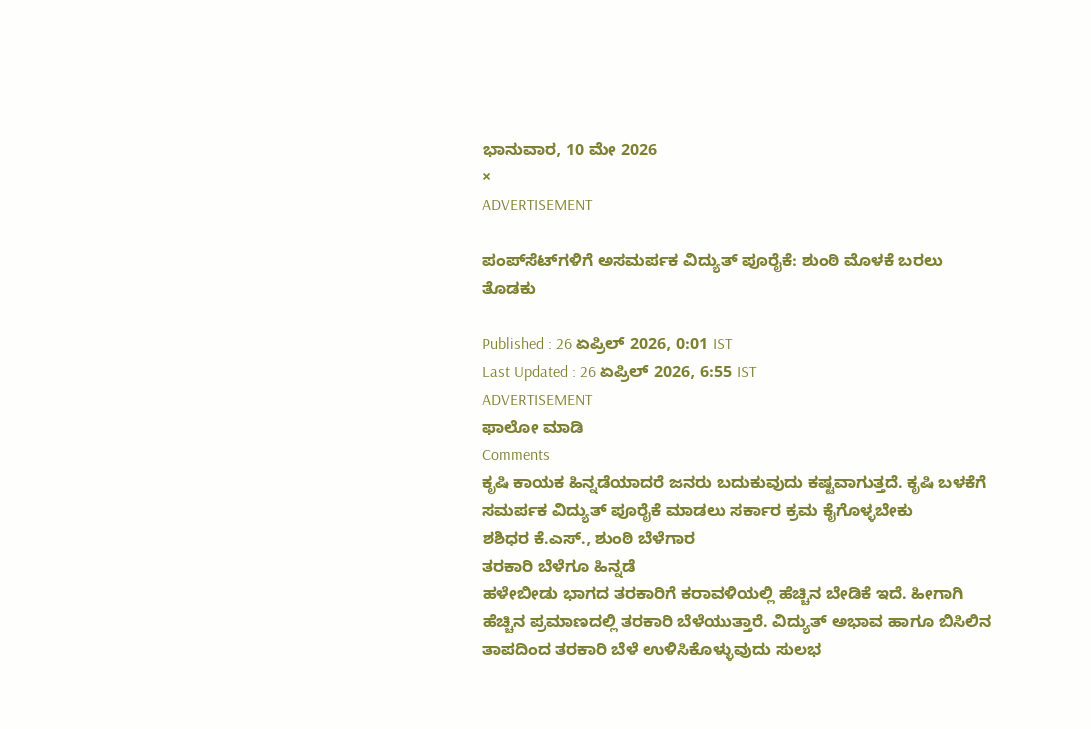ಭಾನುವಾರ, 10 ಮೇ 2026
×
ADVERTISEMENT

ಪಂಪ್‌ಸೆಟ್‌ಗಳಿಗೆ ಅಸಮರ್ಪಕ ವಿದ್ಯುತ್ ಪೂರೈಕೆ: ಶುಂಠಿ ಮೊಳಕೆ ಬರಲು ತೊಡಕು

Published : 26 ಏಪ್ರಿಲ್ 2026, 0:01 IST
Last Updated : 26 ಏಪ್ರಿಲ್ 2026, 6:55 IST
ADVERTISEMENT
ಫಾಲೋ ಮಾಡಿ
Comments
ಕೃಷಿ ಕಾಯಕ ಹಿನ್ನಡೆಯಾದರೆ ಜನರು ಬದುಕುವುದು ಕಷ್ಟವಾಗುತ್ತದೆ. ಕೃಷಿ ಬಳಕೆಗೆ ಸಮರ್ಪಕ ವಿದ್ಯುತ್ ಪೂರೈಕೆ ಮಾಡಲು ಸರ್ಕಾರ ಕ್ರಮ ಕೈಗೊಳ್ಳಬೇಕು
ಶಶಿಧರ ಕೆ.ಎಸ್., ಶುಂಠಿ ಬೆಳೆಗಾರ
ತರಕಾರಿ ಬೆಳೆಗೂ ಹಿನ್ನಡೆ
ಹಳೇಬೀಡು ಭಾಗದ ತರಕಾರಿಗೆ ಕರಾವಳಿಯಲ್ಲಿ ಹೆಚ್ಚಿನ ಬೇಡಿಕೆ ಇದೆ. ಹೀಗಾಗಿ ಹೆಚ್ಚಿನ ಪ್ರಮಾಣದಲ್ಲಿ ತರಕಾರಿ ಬೆಳೆಯುತ್ತಾರೆ. ವಿದ್ಯುತ್ ಅಭಾವ ಹಾಗೂ ಬಿಸಿಲಿನ ತಾಪದಿಂದ ತರಕಾರಿ ಬೆಳೆ ಉಳಿಸಿಕೊಳ್ಳುವುದು ಸುಲಭ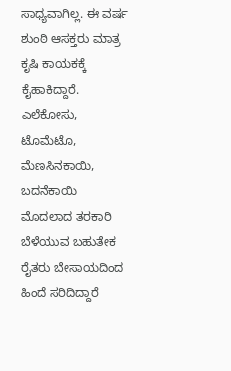ಸಾಧ್ಯವಾಗಿಲ್ಲ. ಈ ವರ್ಷ ಶುಂಠಿ ಆಸಕ್ತರು ಮಾತ್ರ ಕೃಷಿ ಕಾಯಕಕ್ಕೆ ಕೈಹಾಕಿದ್ದಾರೆ. ಎಲೆಕೋಸು, ಟೊಮೆಟೊ, ಮೆಣಸಿನಕಾಯಿ, ಬದನೆಕಾಯಿ ಮೊದಲಾದ ತರಕಾರಿ ಬೆಳೆಯುವ ಬಹುತೇಕ ರೈತರು ಬೇಸಾಯದಿಂದ ಹಿಂದೆ ಸರಿದಿದ್ದಾರೆ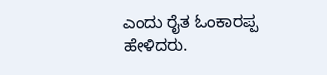ಎಂದು ರೈತ ಓಂಕಾರಪ್ಪ ಹೇಳಿದರು.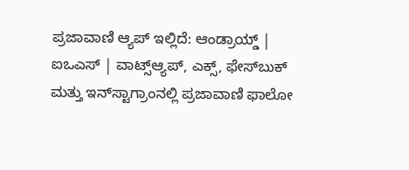ಪ್ರಜಾವಾಣಿ ಆ್ಯಪ್ ಇಲ್ಲಿದೆ: ಆಂಡ್ರಾಯ್ಡ್ | ಐಒಎಸ್ | ವಾಟ್ಸ್ಆ್ಯಪ್, ಎಕ್ಸ್, ಫೇಸ್‌ಬುಕ್ ಮತ್ತು ಇನ್‌ಸ್ಟಾಗ್ರಾಂನಲ್ಲಿ ಪ್ರಜಾವಾಣಿ ಫಾಲೋ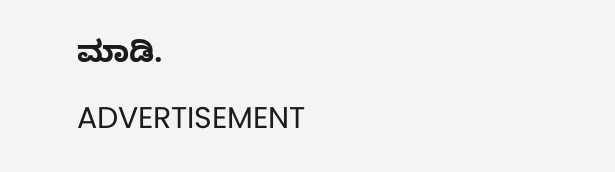ಮಾಡಿ.

ADVERTISEMENT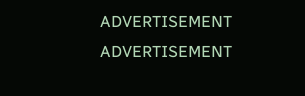ADVERTISEMENT
ADVERTISEMENT